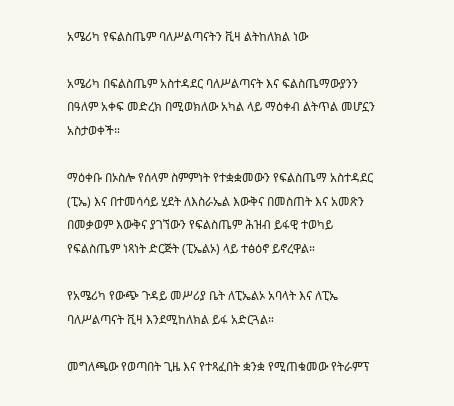አሜሪካ የፍልስጤም ባለሥልጣናትን ቪዛ ልትከለክል ነው

አሜሪካ በፍልስጤም አስተዳደር ባለሥልጣናት እና ፍልስጤማውያንን በዓለም አቀፍ መድረክ በሚወክለው አካል ላይ ማዕቀብ ልትጥል መሆኗን አስታወቀች።

ማዕቀቡ በኦስሎ የሰላም ስምምነት የተቋቋመውን የፍልስጤማ አስተዳደር (ፒኤ) እና በተመሳሳይ ሂደት ለእስራኤል እውቅና በመስጠት እና አመጽን በመቃወም እውቅና ያገኘውን የፍልስጤም ሕዝብ ይፋዊ ተወካይ የፍልስጤም ነጻነት ድርጅት (ፒኤልኦ) ላይ ተፅዕኖ ይኖረዋል።

የአሜሪካ የውጭ ጉዳይ መሥሪያ ቤት ለፒኤልኦ አባላት እና ለፒኤ ባለሥልጣናት ቪዛ እንደሚከለክል ይፋ አድርጓል።

መግለጫው የወጣበት ጊዜ እና የተጻፈበት ቋንቋ የሚጠቁመው የትራምፕ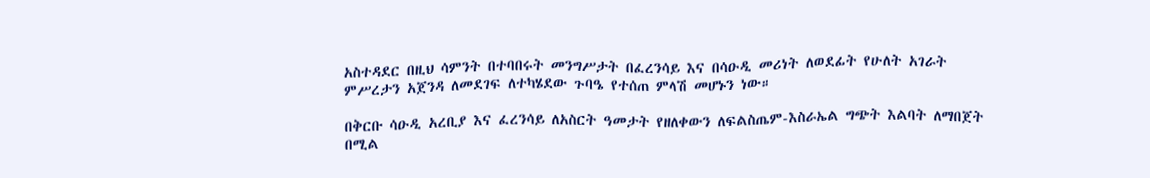አስተዳደር በዚህ ሳምንት በተባበሩት መንግሥታት በፈረንሳይ እና በሳዑዲ መሪነት ለወደፊት የሁለት አገራት ምሥረታን አጀንዳ ለመደገፍ ለተካሄደው ጉባዔ የተሰጠ ምላሽ መሆኑን ነው።

በቅርቡ ሳዑዲ አረቢያ እና ፈረንሳይ ለአስርት ዓመታት የዘለቀውን ለፍልስጤም-እስራኤል ግጭት እልባት ለማበጀት በሚል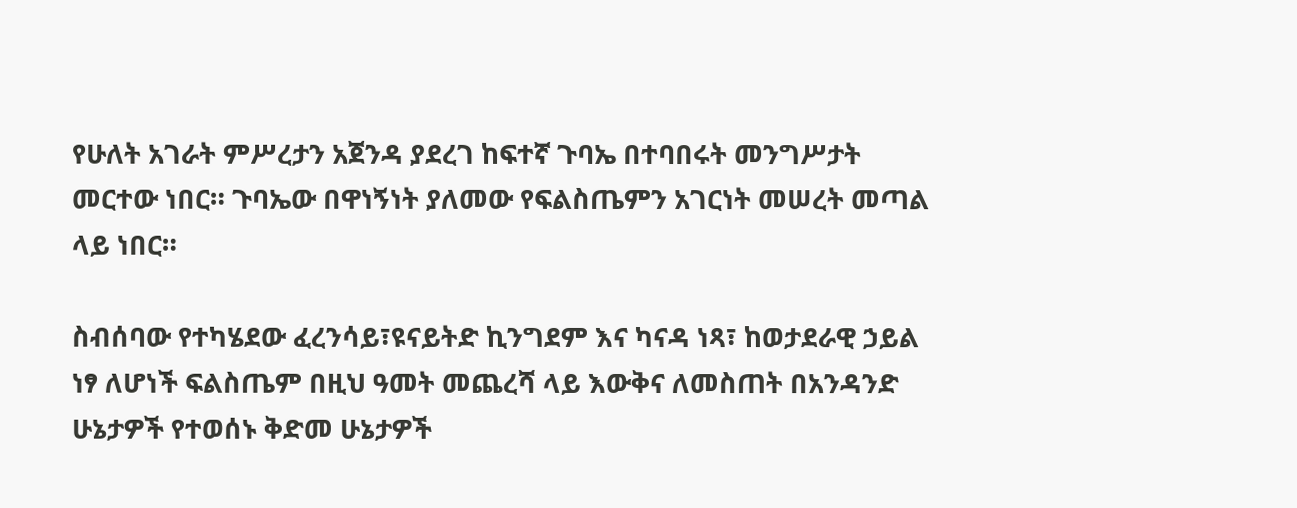የሁለት አገራት ምሥረታን አጀንዳ ያደረገ ከፍተኛ ጉባኤ በተባበሩት መንግሥታት መርተው ነበር። ጉባኤው በዋነኝነት ያለመው የፍልስጤምን አገርነት መሠረት መጣል ላይ ነበር።

ስብሰባው የተካሄደው ፈረንሳይ፣ዩናይትድ ኪንግደም እና ካናዳ ነጻ፣ ከወታደራዊ ኃይል ነፃ ለሆነች ፍልስጤም በዚህ ዓመት መጨረሻ ላይ እውቅና ለመስጠት በአንዳንድ ሁኔታዎች የተወሰኑ ቅድመ ሁኔታዎች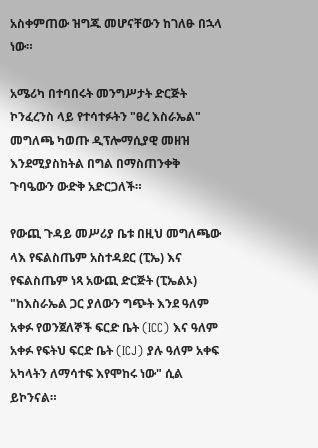አስቀምጠው ዝግጁ መሆናቸውን ከገለፁ በኋላ ነው።

አሜሪካ በተባበሩት መንግሥታት ድርጅት ኮንፈረንስ ላይ የተሳተፉትን "ፀረ እስራኤል" መግለጫ ካወጡ ዲፕሎማሲያዊ መዘዝ እንደሚያስከትል በግል በማስጠንቀቅ ጉባዔውን ውድቅ አድርጋለች።

የውጪ ጉዳይ መሥሪያ ቤቱ በዚህ መግለጫው ላእ የፍልስጤም አስተዳደር (ፒኤ) እና የፍልስጤም ነጻ አውጪ ድርጅት (ፒኤልኦ) "ከእስራኤል ጋር ያለውን ግጭት እንደ ዓለም አቀፉ የወንጀለኞች ፍርድ ቤት (ICC) እና ዓለም አቀፉ የፍትህ ፍርድ ቤት (ICJ) ያሉ ዓለም አቀፍ አካላትን ለማሳተፍ እየሞከሩ ነው" ሲል ይኮንናል።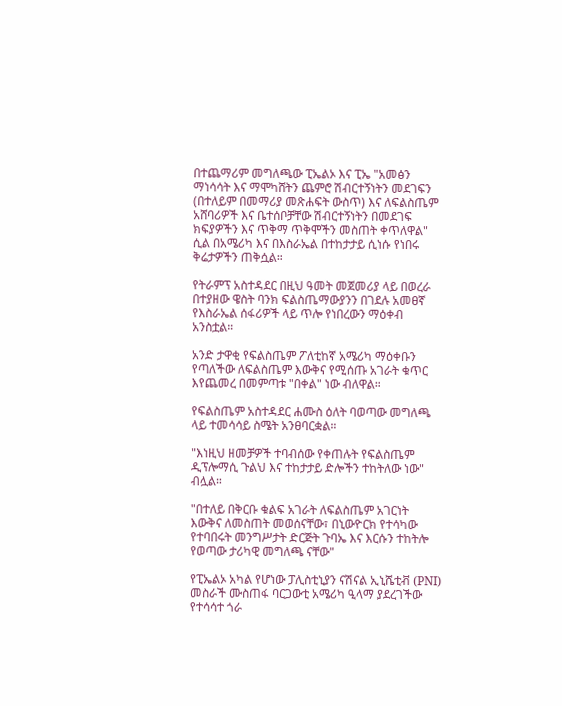በተጨማሪም መግለጫው ፒኤልኦ እና ፒኤ "አመፅን ማነሳሳት እና ማሞካሸትን ጨምሮ ሽብርተኝነትን መደገፍን (በተለይም በመማሪያ መጽሐፍት ውስጥ) እና ለፍልስጤም አሸባሪዎች እና ቤተሰቦቻቸው ሽብርተኝነትን በመደገፍ ክፍያዎችን እና ጥቅማ ጥቅሞችን መስጠት ቀጥለዋል" ሲል በአሜሪካ እና በእስራኤል በተከታታይ ሲነሱ የነበሩ ቅሬታዎችን ጠቅሷል።

የትራምፕ አስተዳደር በዚህ ዓመት መጀመሪያ ላይ በወረራ በተያዘው ዌስት ባንክ ፍልስጤማውያንን በገደሉ አመፀኛ የእስራኤል ሰፋሪዎች ላይ ጥሎ የነበረውን ማዕቀብ አንስቷል።

አንድ ታዋቂ የፍልስጤም ፖለቲከኛ አሜሪካ ማዕቀቡን የጣለችው ለፍልስጤም እውቅና የሚሰጡ አገራት ቁጥር እየጨመረ በመምጣቱ "በቀል" ነው ብለዋል።

የፍልስጤም አስተዳደር ሐሙስ ዕለት ባወጣው መግለጫ ላይ ተመሳሳይ ስሜት አንፀባርቋል።

"እነዚህ ዘመቻዎች ተባብሰው የቀጠሉት የፍልስጤም ዲፕሎማሲ ጉልህ እና ተከታታይ ድሎችን ተከትለው ነው" ብሏል።

"በተለይ በቅርቡ ቁልፍ አገራት ለፍልስጤም አገርነት እውቅና ለመስጠት መወሰናቸው፣ በኒውዮርክ የተሳካው የተባበሩት መንግሥታት ድርጅት ጉባኤ እና እርሱን ተከትሎ የወጣው ታሪካዊ መግለጫ ናቸው"

የፒኤልኦ አካል የሆነው ፓሊስቲኒያን ናሽናል ኢኒሼቲቭ (PNI) መስራች ሙስጠፋ ባርጋውቲ አሜሪካ ዒላማ ያደረገችው የተሳሳተ ጎራ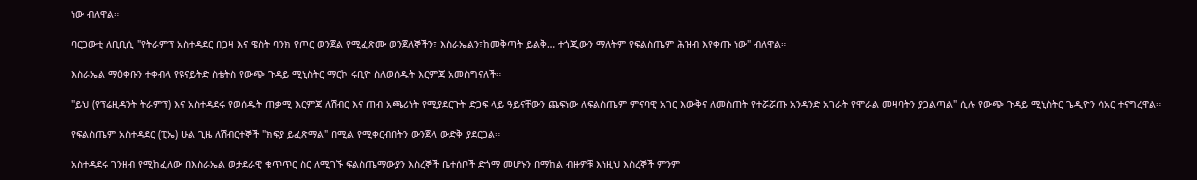ነው ብለዋል።

ባርጋውቲ ለቢቢሲ "የትራምፕ አስተዳደር በጋዛ እና ዌስት ባንክ የጦር ወንጀል የሚፈጽሙ ወንጀለኞችን፣ እስራኤልን፣ከመቅጣት ይልቅ… ተጎጂውን ማለትም የፍልስጤም ሕዝብ እየቀጡ ነው" ብለዋል።

እስራኤል ማዕቀቡን ተቀብላ የዩናይትድ ስቴትስ የውጭ ጉዳይ ሚኒስትር ማርኮ ሩቢዮ ስለወሰዱት እርምጃ አመስግናለች።

"ይህ (የፕሬዚዳንት ትራምፕ) እና አስተዳደሩ የወሰዱት ጠቃሚ እርምጃ ለሽብር እና ጠብ አጫሪነት የሚያደርጉት ድጋፍ ላይ ዓይናቸውን ጨፍነው ለፍልስጤም ምናባዊ አገር እውቅና ለመስጠት የተሯሯጡ አንዳንድ አገራት የሞራል መዛባትን ያጋልጣል" ሲሉ የውጭ ጉዳይ ሚኒስትር ጌዲዮን ሳአር ተናግረዋል።

የፍልስጤም አስተዳደር (ፒኤ) ሁል ጊዜ ለሽብርተኞች "ክፍያ ይፈጽማል" በሚል የሚቀርብበትን ውንጀላ ውድቅ ያደርጋል።

አስተዳደሩ ገንዘብ የሚከፈለው በእስራኤል ወታደራዊ ቁጥጥር ስር ለሚገኙ ፍልስጤማውያን እስረኞች ቤተሰቦች ድጎማ መሆኑን በማከል ብዙዎቹ እነዚህ እስረኞች ምንም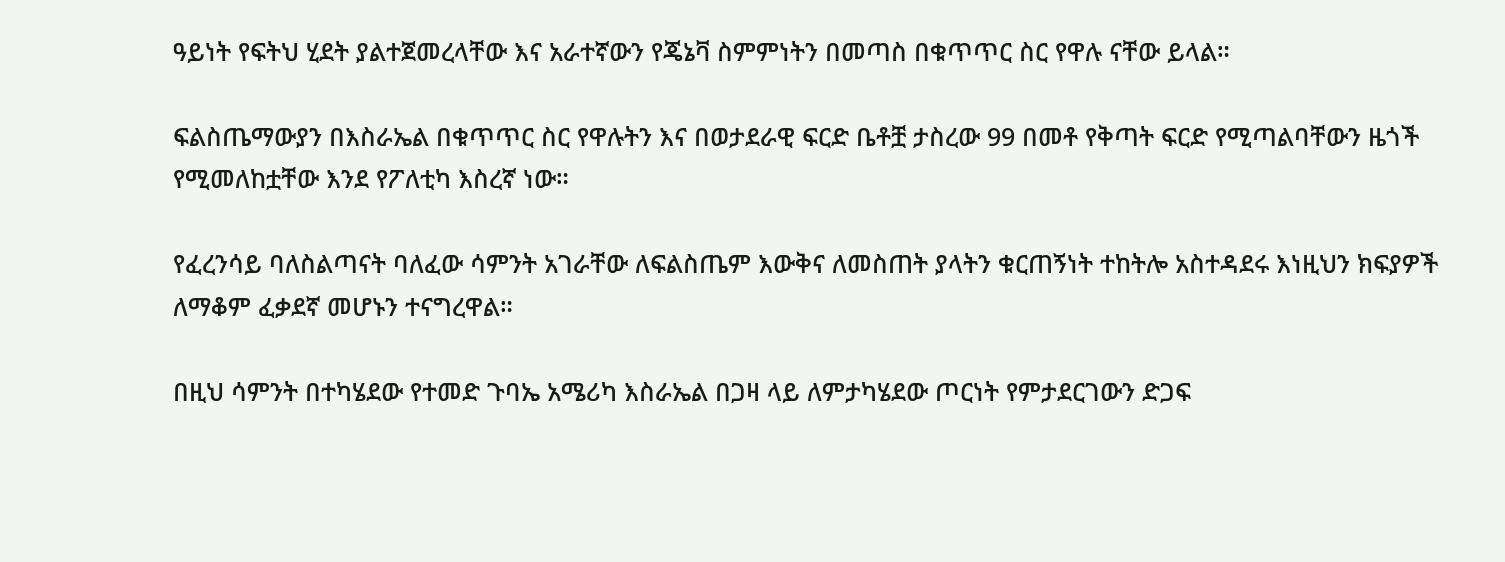ዓይነት የፍትህ ሂደት ያልተጀመረላቸው እና አራተኛውን የጄኔቫ ስምምነትን በመጣስ በቁጥጥር ስር የዋሉ ናቸው ይላል።

ፍልስጤማውያን በእስራኤል በቁጥጥር ስር የዋሉትን እና በወታደራዊ ፍርድ ቤቶቿ ታስረው 99 በመቶ የቅጣት ፍርድ የሚጣልባቸውን ዜጎች የሚመለከቷቸው እንደ የፖለቲካ እስረኛ ነው።

የፈረንሳይ ባለስልጣናት ባለፈው ሳምንት አገራቸው ለፍልስጤም እውቅና ለመስጠት ያላትን ቁርጠኝነት ተከትሎ አስተዳደሩ እነዚህን ክፍያዎች ለማቆም ፈቃደኛ መሆኑን ተናግረዋል።

በዚህ ሳምንት በተካሄደው የተመድ ጉባኤ አሜሪካ እስራኤል በጋዛ ላይ ለምታካሄደው ጦርነት የምታደርገውን ድጋፍ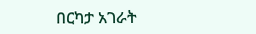በርካታ አገራት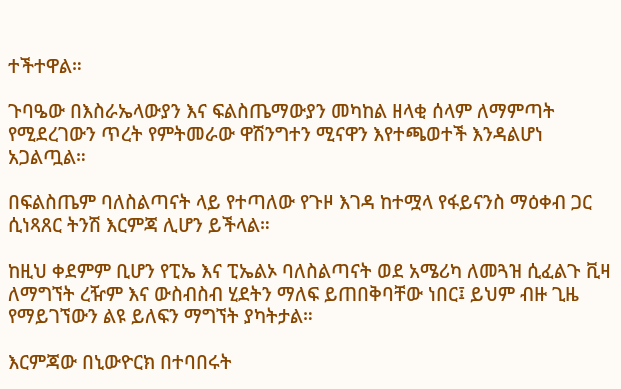ተችተዋል።

ጉባዔው በእስራኤላውያን እና ፍልስጤማውያን መካከል ዘላቂ ሰላም ለማምጣት የሚደረገውን ጥረት የምትመራው ዋሽንግተን ሚናዋን እየተጫወተች እንዳልሆነ አጋልጧል።

በፍልስጤም ባለስልጣናት ላይ የተጣለው የጉዞ እገዳ ከተሟላ የፋይናንስ ማዕቀብ ጋር ሲነጻጸር ትንሽ እርምጃ ሊሆን ይችላል።

ከዚህ ቀደምም ቢሆን የፒኤ እና ፒኤልኦ ባለስልጣናት ወደ አሜሪካ ለመጓዝ ሲፈልጉ ቪዛ ለማግኘት ረዥም እና ውስብስብ ሂደትን ማለፍ ይጠበቅባቸው ነበር፤ ይህም ብዙ ጊዜ የማይገኘውን ልዩ ይለፍን ማግኘት ያካትታል።

እርምጃው በኒውዮርክ በተባበሩት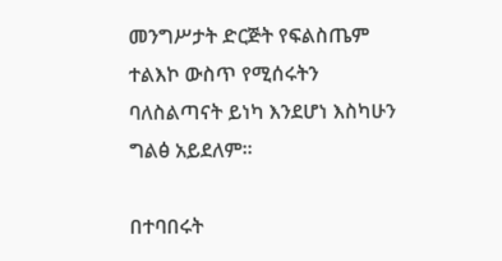መንግሥታት ድርጅት የፍልስጤም ተልእኮ ውስጥ የሚሰሩትን ባለስልጣናት ይነካ እንደሆነ እስካሁን ግልፅ አይደለም።

በተባበሩት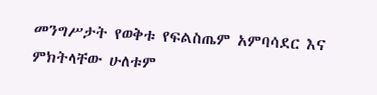መንግሥታት የወቅቱ የፍልስጤም አምባሳደር እና ምክትላቸው ሁለቱም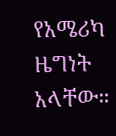የአሜሪካ ዜግነት አላቸው።